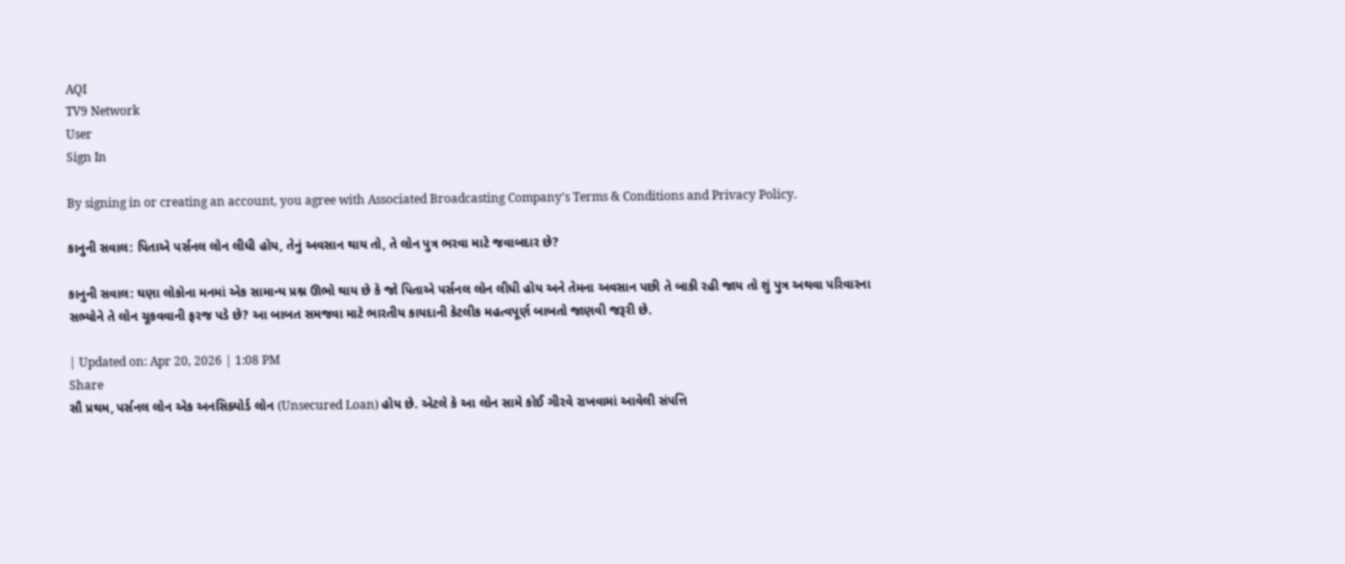AQI
TV9 Network
User
Sign In

By signing in or creating an account, you agree with Associated Broadcasting Company's Terms & Conditions and Privacy Policy.

કાનુની સવાલ: પિતાએ પર્સનલ લોન લીધી હોય, તેનું અવસાન થાય તો, તે લોન પુત્ર ભરવા માટે જવાબદાર છે?

કાનુની સવાલ: ઘણા લોકોના મનમાં એક સામાન્ય પ્રશ્ન ઊભો થાય છે કે જો પિતાએ પર્સનલ લોન લીધી હોય અને તેમના અવસાન પછી તે બાકી રહી જાય તો શું પુત્ર અથવા પરિવારના સભ્યોને તે લોન ચૂકવવાની ફરજ પડે છે? આ બાબત સમજવા માટે ભારતીય કાયદાની કેટલીક મહત્વપૂર્ણ બાબતો જાણવી જરૂરી છે.

| Updated on: Apr 20, 2026 | 1:08 PM
Share
સૌ પ્રથમ, પર્સનલ લોન એક અનસિક્યોર્ડ લોન (Unsecured Loan) હોય છે. એટલે કે આ લોન સામે કોઈ ગીરવે રાખવામાં આવેલી સંપત્તિ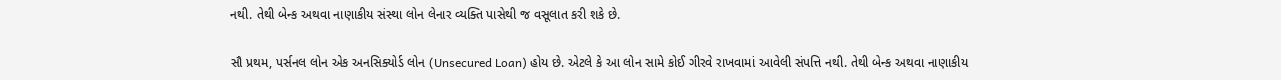નથી. તેથી બેન્ક અથવા નાણાકીય સંસ્થા લોન લેનાર વ્યક્તિ પાસેથી જ વસૂલાત કરી શકે છે.

સૌ પ્રથમ, પર્સનલ લોન એક અનસિક્યોર્ડ લોન (Unsecured Loan) હોય છે. એટલે કે આ લોન સામે કોઈ ગીરવે રાખવામાં આવેલી સંપત્તિ નથી. તેથી બેન્ક અથવા નાણાકીય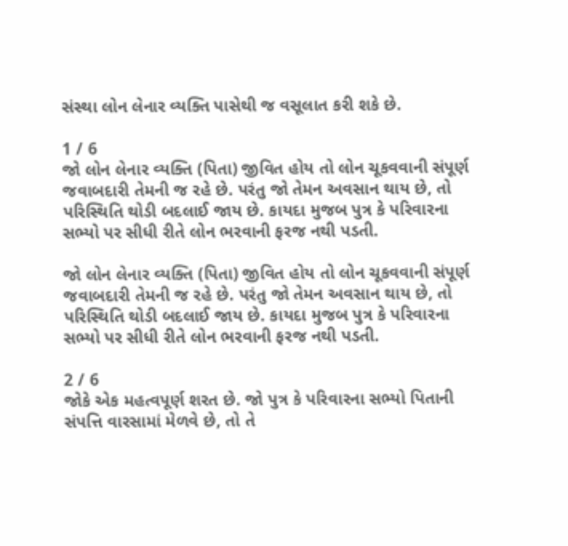સંસ્થા લોન લેનાર વ્યક્તિ પાસેથી જ વસૂલાત કરી શકે છે.

1 / 6
જો લોન લેનાર વ્યક્તિ (પિતા) જીવિત હોય તો લોન ચૂકવવાની સંપૂર્ણ જવાબદારી તેમની જ રહે છે. પરંતુ જો તેમન અવસાન થાય છે, તો પરિસ્થિતિ થોડી બદલાઈ જાય છે. કાયદા મુજબ પુત્ર કે પરિવારના સભ્યો પર સીધી રીતે લોન ભરવાની ફરજ નથી પડતી.

જો લોન લેનાર વ્યક્તિ (પિતા) જીવિત હોય તો લોન ચૂકવવાની સંપૂર્ણ જવાબદારી તેમની જ રહે છે. પરંતુ જો તેમન અવસાન થાય છે, તો પરિસ્થિતિ થોડી બદલાઈ જાય છે. કાયદા મુજબ પુત્ર કે પરિવારના સભ્યો પર સીધી રીતે લોન ભરવાની ફરજ નથી પડતી.

2 / 6
જોકે એક મહત્વપૂર્ણ શરત છે. જો પુત્ર કે પરિવારના સભ્યો પિતાની સંપત્તિ વારસામાં મેળવે છે, તો તે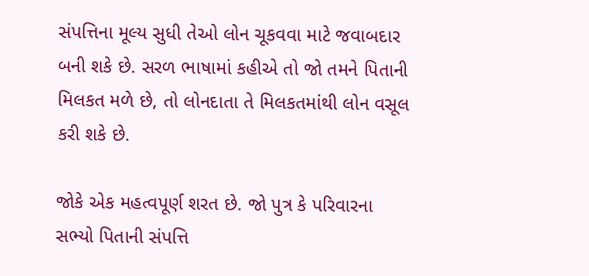સંપત્તિના મૂલ્ય સુધી તેઓ લોન ચૂકવવા માટે જવાબદાર બની શકે છે. સરળ ભાષામાં કહીએ તો જો તમને પિતાની મિલકત મળે છે, તો લોનદાતા તે મિલકતમાંથી લોન વસૂલ કરી શકે છે.

જોકે એક મહત્વપૂર્ણ શરત છે. જો પુત્ર કે પરિવારના સભ્યો પિતાની સંપત્તિ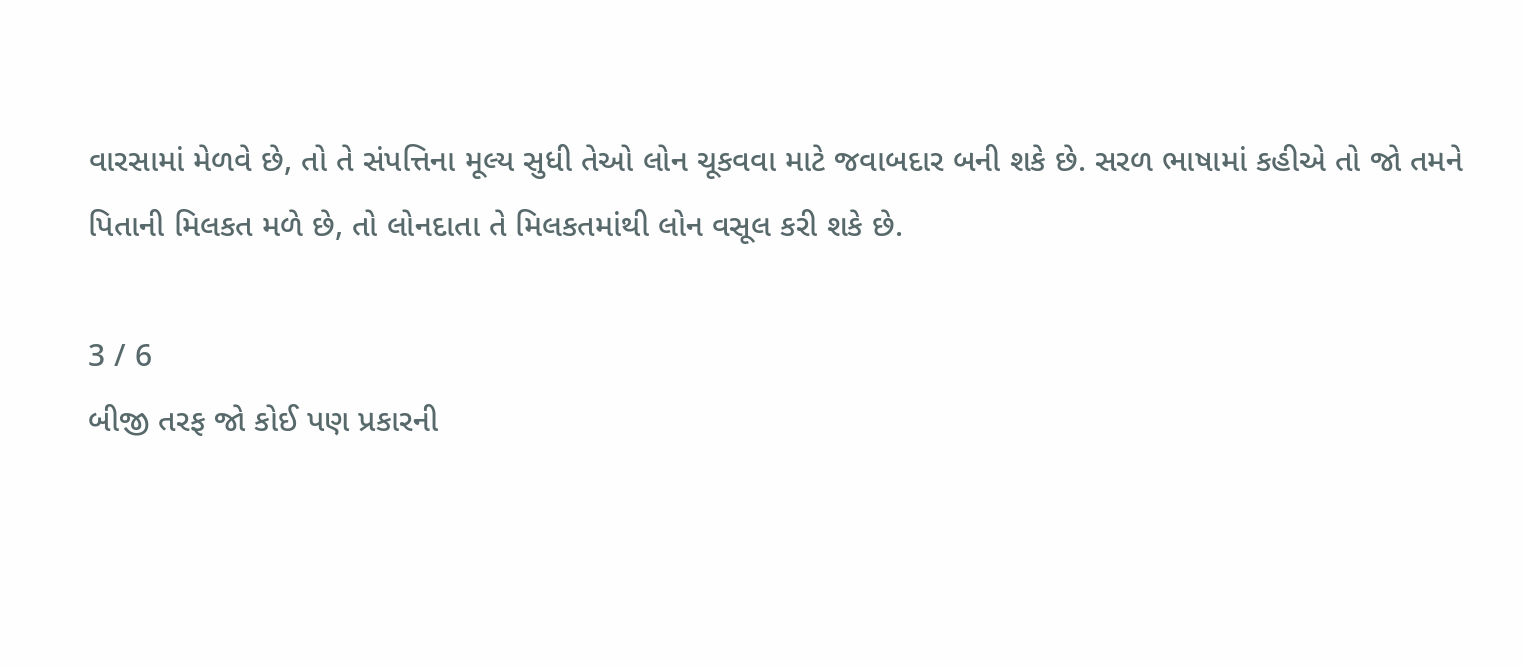વારસામાં મેળવે છે, તો તે સંપત્તિના મૂલ્ય સુધી તેઓ લોન ચૂકવવા માટે જવાબદાર બની શકે છે. સરળ ભાષામાં કહીએ તો જો તમને પિતાની મિલકત મળે છે, તો લોનદાતા તે મિલકતમાંથી લોન વસૂલ કરી શકે છે.

3 / 6
બીજી તરફ જો કોઈ પણ પ્રકારની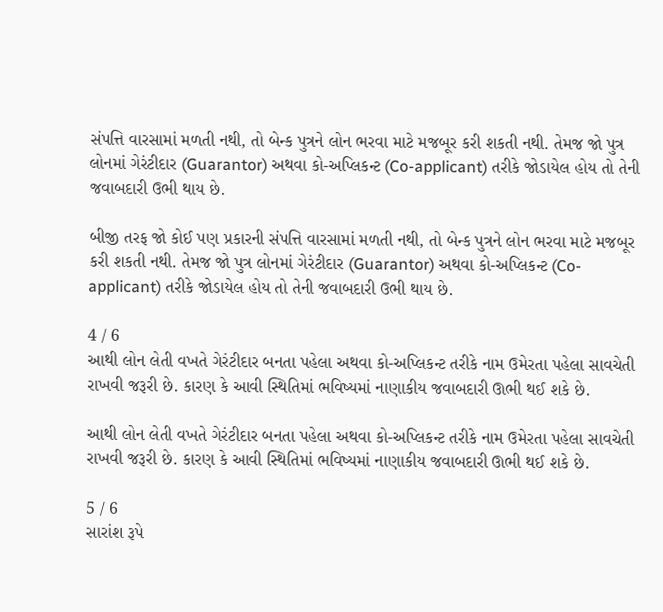સંપત્તિ વારસામાં મળતી નથી, તો બેન્ક પુત્રને લોન ભરવા માટે મજબૂર કરી શકતી નથી. તેમજ જો પુત્ર લોનમાં ગેરંટીદાર (Guarantor) અથવા કો-અપ્લિકન્ટ (Co-applicant) તરીકે જોડાયેલ હોય તો તેની જવાબદારી ઉભી થાય છે.

બીજી તરફ જો કોઈ પણ પ્રકારની સંપત્તિ વારસામાં મળતી નથી, તો બેન્ક પુત્રને લોન ભરવા માટે મજબૂર કરી શકતી નથી. તેમજ જો પુત્ર લોનમાં ગેરંટીદાર (Guarantor) અથવા કો-અપ્લિકન્ટ (Co-applicant) તરીકે જોડાયેલ હોય તો તેની જવાબદારી ઉભી થાય છે.

4 / 6
આથી લોન લેતી વખતે ગેરંટીદાર બનતા પહેલા અથવા કો-અપ્લિકન્ટ તરીકે નામ ઉમેરતા પહેલા સાવચેતી રાખવી જરૂરી છે. કારણ કે આવી સ્થિતિમાં ભવિષ્યમાં નાણાકીય જવાબદારી ઊભી થઈ શકે છે.

આથી લોન લેતી વખતે ગેરંટીદાર બનતા પહેલા અથવા કો-અપ્લિકન્ટ તરીકે નામ ઉમેરતા પહેલા સાવચેતી રાખવી જરૂરી છે. કારણ કે આવી સ્થિતિમાં ભવિષ્યમાં નાણાકીય જવાબદારી ઊભી થઈ શકે છે.

5 / 6
સારાંશ રૂપે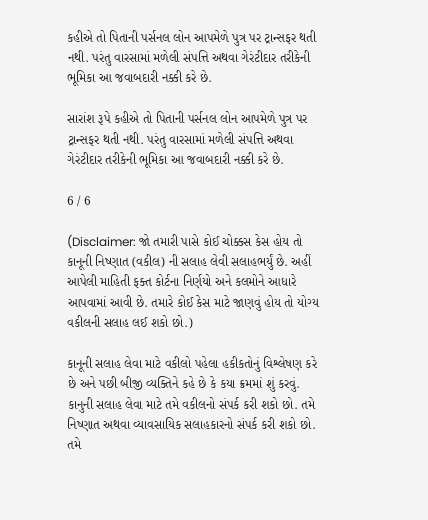કહીએ તો પિતાની પર્સનલ લોન આપમેળે પુત્ર પર ટ્રાન્સફર થતી નથી. પરંતુ વારસામાં મળેલી સંપત્તિ અથવા ગેરંટીદાર તરીકેની ભૂમિકા આ જવાબદારી નક્કી કરે છે.

સારાંશ રૂપે કહીએ તો પિતાની પર્સનલ લોન આપમેળે પુત્ર પર ટ્રાન્સફર થતી નથી. પરંતુ વારસામાં મળેલી સંપત્તિ અથવા ગેરંટીદાર તરીકેની ભૂમિકા આ જવાબદારી નક્કી કરે છે.

6 / 6

(Disclaimer: જો તમારી પાસે કોઈ ચોક્કસ કેસ હોય તો કાનૂની નિષ્ણાત (વકીલ) ની સલાહ લેવી સલાહભર્યું છે. અહીં આપેલી માહિતી ફક્ત કોર્ટના નિર્ણયો અને કલમોને આધારે આપવામાં આવી છે. તમારે કોઈ કેસ માટે જાણવું હોય તો યોગ્ય વકીલની સલાહ લઈ શકો છો.)

કાનૂની સલાહ લેવા માટે વકીલો પહેલા હકીકતોનું વિશ્લેષણ કરે છે અને પછી બીજી વ્યક્તિને કહે છે કે કયા ક્રમમાં શું કરવું. કાનુની સલાહ લેવા માટે તમે વકીલનો સંપર્ક કરી શકો છો. તમે નિષ્ણાત અથવા વ્યાવસાયિક સલાહકારનો સંપર્ક કરી શકો છો. તમે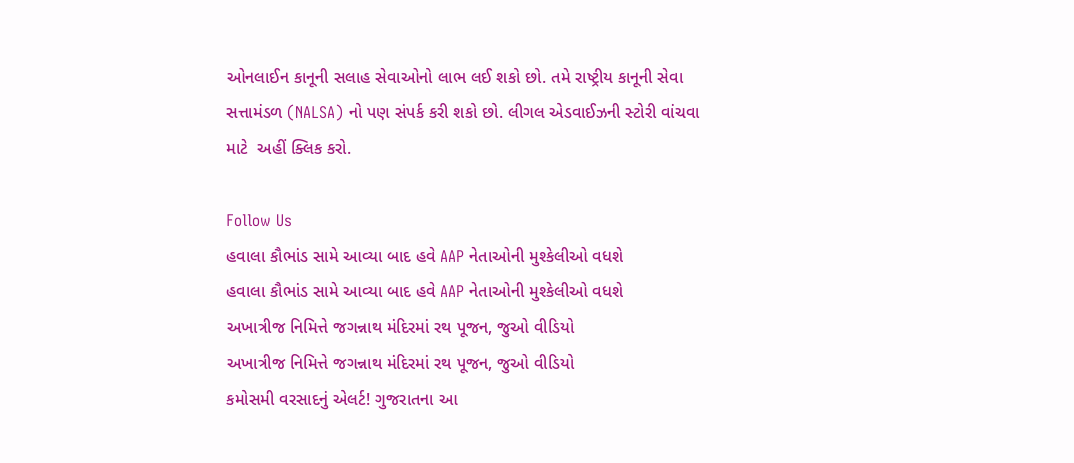ઓનલાઈન કાનૂની સલાહ સેવાઓનો લાભ લઈ શકો છો. તમે રાષ્ટ્રીય કાનૂની સેવા સત્તામંડળ (NALSA) નો પણ સંપર્ક કરી શકો છો. લીગલ એડવાઈઝની સ્ટોરી વાંચવા માટે  અહીં ક્લિક કરો.

Follow Us
હવાલા કૌભાંડ સામે આવ્યા બાદ હવે AAP નેતાઓની મુશ્કેલીઓ વધશે
હવાલા કૌભાંડ સામે આવ્યા બાદ હવે AAP નેતાઓની મુશ્કેલીઓ વધશે
અખાત્રીજ નિમિત્તે જગન્નાથ મંદિરમાં રથ પૂજન, જુઓ વીડિયો
અખાત્રીજ નિમિત્તે જગન્નાથ મંદિરમાં રથ પૂજન, જુઓ વીડિયો
કમોસમી વરસાદનું એલર્ટ! ગુજરાતના આ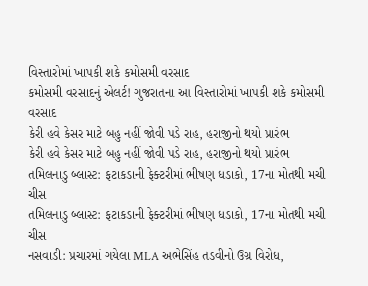વિસ્તારોમાં ખાપકી શકે કમોસમી વરસાદ
કમોસમી વરસાદનું એલર્ટ! ગુજરાતના આ વિસ્તારોમાં ખાપકી શકે કમોસમી વરસાદ
કેરી હવે કેસર માટે બહુ નહીં જોવી પડે રાહ, હરાજીનો થયો પ્રારંભ
કેરી હવે કેસર માટે બહુ નહીં જોવી પડે રાહ, હરાજીનો થયો પ્રારંભ
તમિલનાડુ બ્લાસ્ટ: ફટાકડાની ફેક્ટરીમાં ભીષણ ધડાકો, 17ના મોતથી મચી ચીસ
તમિલનાડુ બ્લાસ્ટ: ફટાકડાની ફેક્ટરીમાં ભીષણ ધડાકો, 17ના મોતથી મચી ચીસ
નસવાડી: પ્રચારમાં ગયેલા MLA અભેસિંહ તડવીનો ઉગ્ર વિરોધ,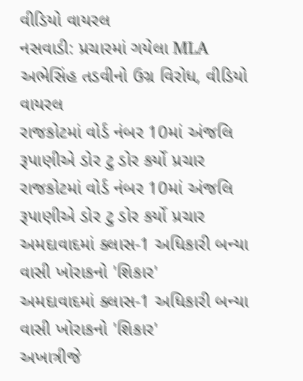વીડિયો વાયરલ
નસવાડી: પ્રચારમાં ગયેલા MLA અભેસિંહ તડવીનો ઉગ્ર વિરોધ, વીડિયો વાયરલ
રાજકોટમાં વોર્ડ નંબર 10માં અંજલિ રૂપાણીએ ડોર ટુ ડોર કર્યો પ્રચાર
રાજકોટમાં વોર્ડ નંબર 10માં અંજલિ રૂપાણીએ ડોર ટુ ડોર કર્યો પ્રચાર
અમદાવાદમાં ક્લાસ-1 અધિકારી બન્યા વાસી ખોરાકનો 'શિકાર'
અમદાવાદમાં ક્લાસ-1 અધિકારી બન્યા વાસી ખોરાકનો 'શિકાર'
અખાત્રીજે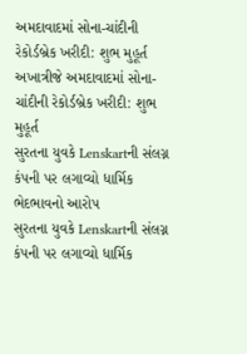અમદાવાદમાં સોના-ચાંદીની રેકોર્ડબ્રેક ખરીદી: શુભ મુહૂર્ત
અખાત્રીજે અમદાવાદમાં સોના-ચાંદીની રેકોર્ડબ્રેક ખરીદી: શુભ મુહૂર્ત
સુરતના યુવકે Lenskartની સંલગ્ન કંપની પર લગાવ્યો ધાર્મિક ભેદભાવનો આરોપ
સુરતના યુવકે Lenskartની સંલગ્ન કંપની પર લગાવ્યો ધાર્મિક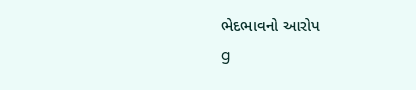ભેદભાવનો આરોપ
g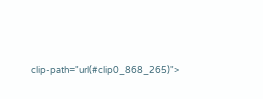clip-path="url(#clip0_868_265)">